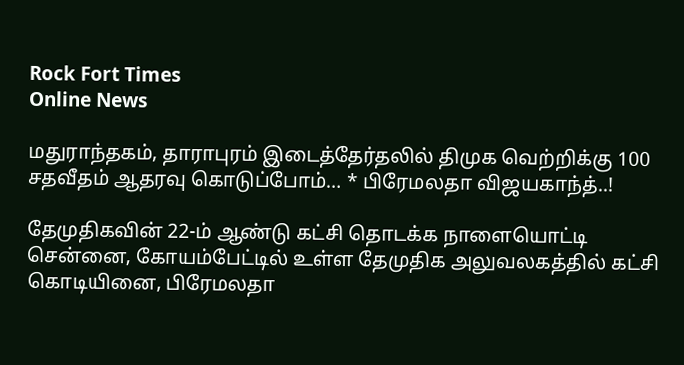Rock Fort Times
Online News

மதுராந்தகம், தாராபுரம் இடைத்தேர்தலில் திமுக வெற்றிக்கு 100 சதவீதம் ஆதரவு கொடுப்போம்… * பிரேமலதா விஜயகாந்த்..!

தேமுதிகவின் 22-ம் ஆண்டு கட்சி தொடக்க நாளையொட்டி சென்னை, கோயம்பேட்டில் உள்ள தேமுதிக அலுவலகத்தில் கட்சி கொடியினை, பிரேமலதா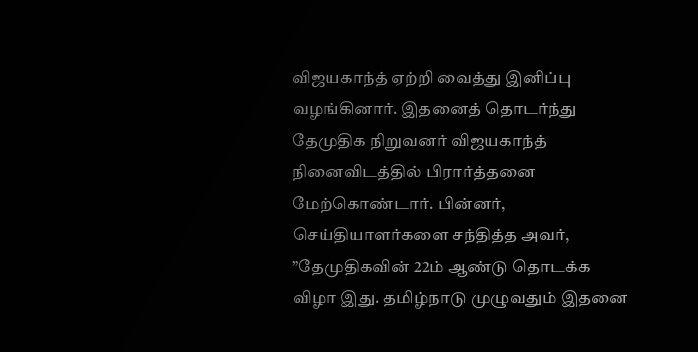விஜயகாந்த் ஏற்றி வைத்து இனிப்பு வழங்கினார். இதனைத் தொடர்ந்து தேமுதிக நிறுவனர் விஜயகாந்த் நினைவிடத்தில் பிரார்த்தனை மேற்கொண்டார். பின்னர், செய்தியாளர்களை சந்தித்த அவர், ”தேமுதிகவின் 22ம் ஆண்டு தொடக்க விழா இது. தமிழ்நாடு முழுவதும் இதனை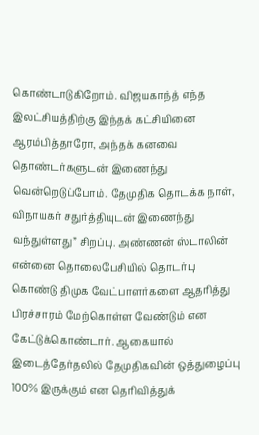கொண்டாடுகிறோம். விஜயகாந்த் எந்த இலட்சியத்திற்கு இந்தக் கட்சியினை ஆரம்பித்தாரோ, அந்தக் கனவை தொண்டர்களுடன் இணைந்து வென்றெடுப்போம். தேமுதிக தொடக்க நாள், விநாயகர் சதுர்த்தியுடன் இணைந்து வந்துள்ளது” சிறப்பு. அண்ணன் ஸ்டாலின் என்னை தொலைபேசியில் தொடர்பு கொண்டு திமுக வேட்பாளர்களை ஆதரித்து பிரச்சாரம் மேற்கொள்ள வேண்டும் என கேட்டுக்கொண்டார். ஆகையால் இடைத்தேர்தலில் தேமுதிகவின் ஒத்துழைப்பு 100% இருக்கும் என தெரிவித்துக்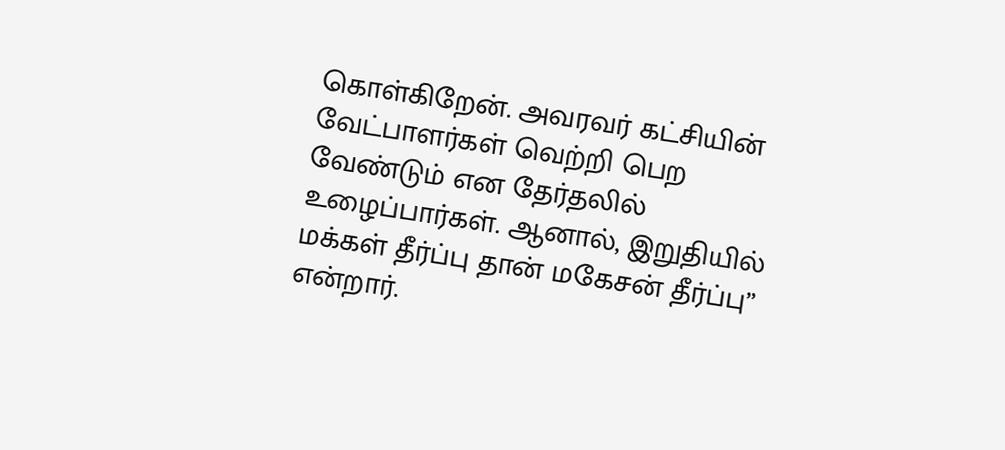கொள்கிறேன். அவரவர் கட்சியின் வேட்பாளர்கள் வெற்றி பெற வேண்டும் என தேர்தலில் உழைப்பார்கள். ஆனால், இறுதியில் மக்கள் தீர்ப்பு தான் மகேசன் தீர்ப்பு” என்றார்.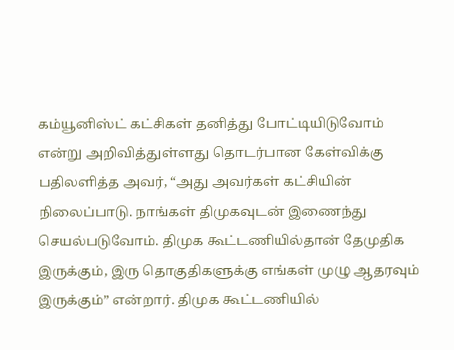கம்யூனிஸ்ட் கட்சிகள் தனித்து போட்டியிடுவோம் என்று அறிவித்துள்ளது தொடர்பான கேள்விக்கு பதிலளித்த அவர், “அது அவர்கள் கட்சியின் நிலைப்பாடு. நாங்கள் திமுகவுடன் இணைந்து செயல்படுவோம். திமுக கூட்டணியில்தான் தேமுதிக இருக்கும், இரு தொகுதிகளுக்கு எங்கள் முழு ஆதரவும் இருக்கும்” என்றார். திமுக கூட்டணியில்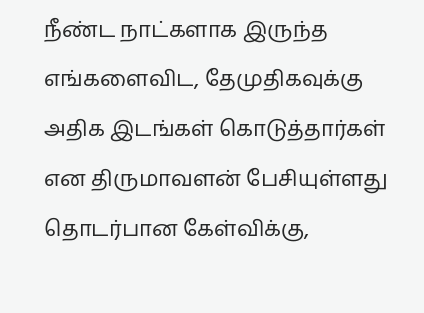நீண்ட நாட்களாக இருந்த எங்களைவிட, தேமுதிகவுக்கு அதிக இடங்கள் கொடுத்தார்கள் என திருமாவளன் பேசியுள்ளது தொடர்பான கேள்விக்கு,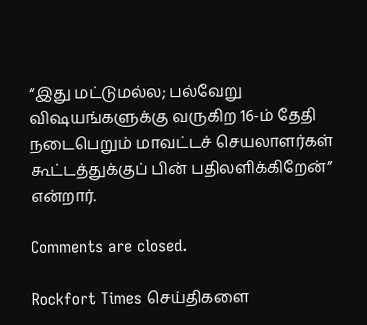“இது மட்டுமல்ல; பல்வேறு விஷயங்களுக்கு வருகிற 16-ம் தேதி நடைபெறும் மாவட்டச் செயலாளர்கள் கூட்டத்துக்குப் பின் பதிலளிக்கிறேன்” என்றார்.

Comments are closed.

Rockfort Times செய்திகளை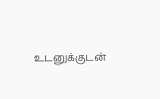உடனுக்குடன்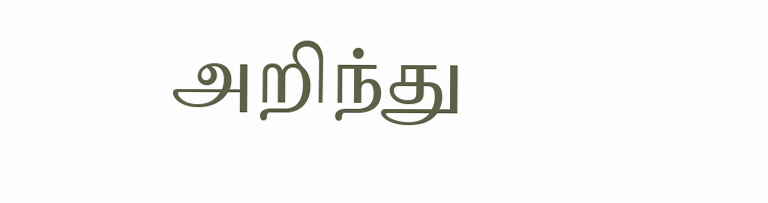அறிந்து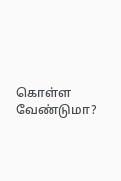கொள்ள வேண்டுமா?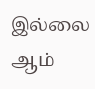இல்லை ஆம்